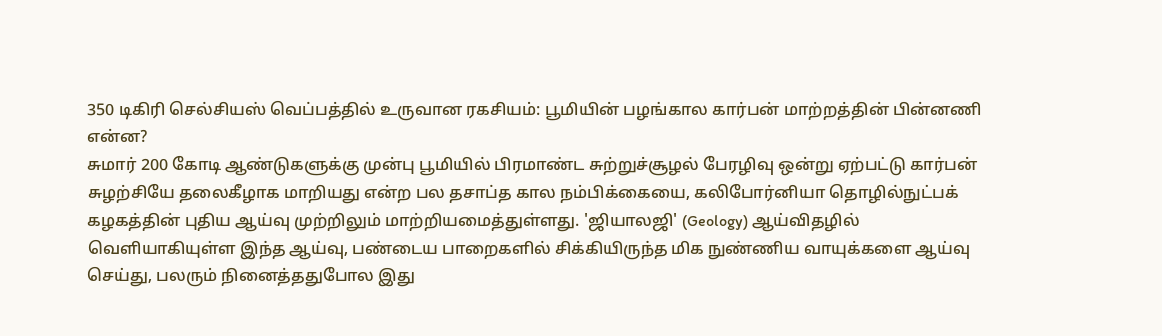350 டிகிரி செல்சியஸ் வெப்பத்தில் உருவான ரகசியம்: பூமியின் பழங்கால கார்பன் மாற்றத்தின் பின்னணி என்ன?
சுமார் 200 கோடி ஆண்டுகளுக்கு முன்பு பூமியில் பிரமாண்ட சுற்றுச்சூழல் பேரழிவு ஒன்று ஏற்பட்டு கார்பன் சுழற்சியே தலைகீழாக மாறியது என்ற பல தசாப்த கால நம்பிக்கையை, கலிபோர்னியா தொழில்நுட்பக் கழகத்தின் புதிய ஆய்வு முற்றிலும் மாற்றியமைத்துள்ளது. 'ஜியாலஜி' (Geology) ஆய்விதழில் வெளியாகியுள்ள இந்த ஆய்வு, பண்டைய பாறைகளில் சிக்கியிருந்த மிக நுண்ணிய வாயுக்களை ஆய்வு செய்து, பலரும் நினைத்ததுபோல இது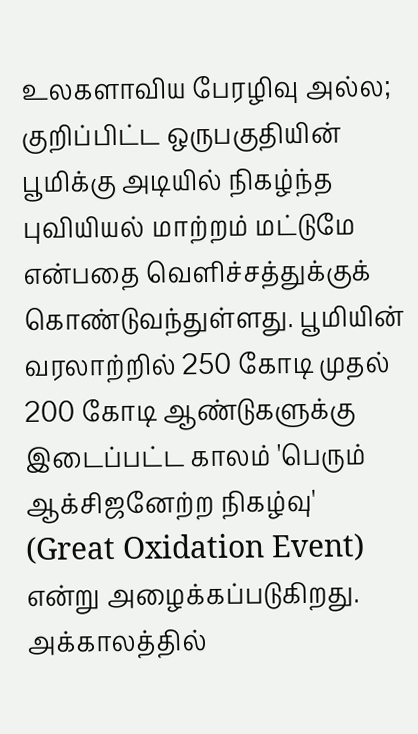உலகளாவிய பேரழிவு அல்ல; குறிப்பிட்ட ஒருபகுதியின் பூமிக்கு அடியில் நிகழ்ந்த புவியியல் மாற்றம் மட்டுமே என்பதை வெளிச்சத்துக்குக் கொண்டுவந்துள்ளது. பூமியின் வரலாற்றில் 250 கோடி முதல் 200 கோடி ஆண்டுகளுக்கு இடைப்பட்ட காலம் 'பெரும் ஆக்சிஜனேற்ற நிகழ்வு' (Great Oxidation Event) என்று அழைக்கப்படுகிறது. அக்காலத்தில்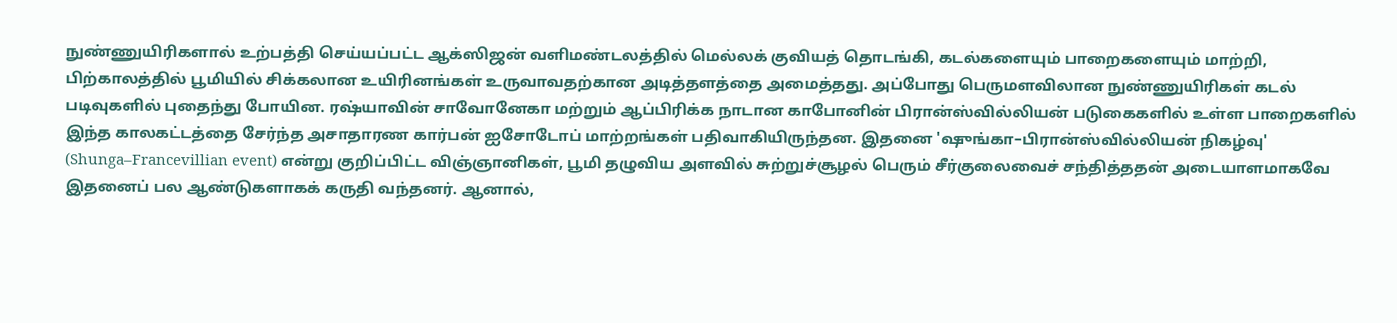நுண்ணுயிரிகளால் உற்பத்தி செய்யப்பட்ட ஆக்ஸிஜன் வளிமண்டலத்தில் மெல்லக் குவியத் தொடங்கி, கடல்களையும் பாறைகளையும் மாற்றி, பிற்காலத்தில் பூமியில் சிக்கலான உயிரினங்கள் உருவாவதற்கான அடித்தளத்தை அமைத்தது. அப்போது பெருமளவிலான நுண்ணுயிரிகள் கடல் படிவுகளில் புதைந்து போயின. ரஷ்யாவின் சாவோனேகா மற்றும் ஆப்பிரிக்க நாடான காபோனின் பிரான்ஸ்வில்லியன் படுகைகளில் உள்ள பாறைகளில் இந்த காலகட்டத்தை சேர்ந்த அசாதாரண கார்பன் ஐசோடோப் மாற்றங்கள் பதிவாகியிருந்தன. இதனை 'ஷுங்கா–பிரான்ஸ்வில்லியன் நிகழ்வு' (Shunga–Francevillian event) என்று குறிப்பிட்ட விஞ்ஞானிகள், பூமி தழுவிய அளவில் சுற்றுச்சூழல் பெரும் சீர்குலைவைச் சந்தித்ததன் அடையாளமாகவே இதனைப் பல ஆண்டுகளாகக் கருதி வந்தனர். ஆனால்,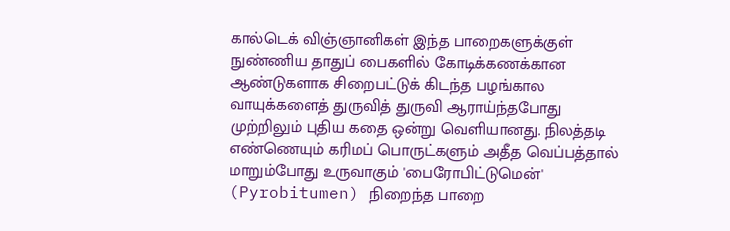கால்டெக் விஞ்ஞானிகள் இந்த பாறைகளுக்குள் நுண்ணிய தாதுப் பைகளில் கோடிக்கணக்கான ஆண்டுகளாக சிறைபட்டுக் கிடந்த பழங்கால வாயுக்களைத் துருவித் துருவி ஆராய்ந்தபோது முற்றிலும் புதிய கதை ஒன்று வெளியானது. நிலத்தடி எண்ணெயும் கரிமப் பொருட்களும் அதீத வெப்பத்தால் மாறும்போது உருவாகும் 'பைரோபிட்டுமென்' (Pyrobitumen) நிறைந்த பாறை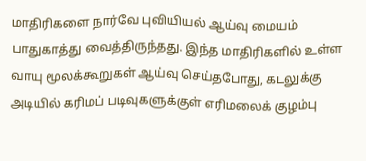மாதிரிகளை நார்வே புவியியல் ஆய்வு மையம் பாதுகாத்து வைத்திருந்தது. இந்த மாதிரிகளில் உள்ள வாயு மூலக்கூறுகள் ஆய்வு செய்தபோது, கடலுக்கு அடியில் கரிமப் படிவுகளுக்குள் எரிமலைக் குழம்பு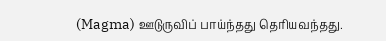(Magma) ஊடுருவிப் பாய்ந்தது தெரியவந்தது.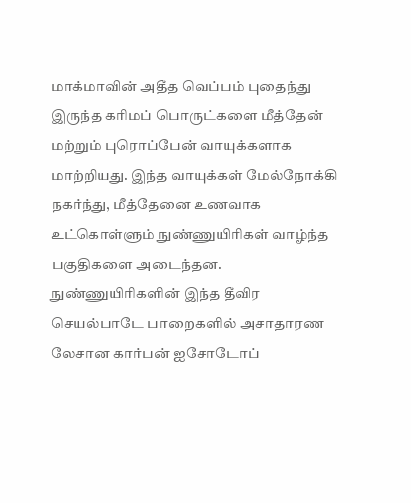மாக்மாவின் அதீத வெப்பம் புதைந்து இருந்த கரிமப் பொருட்களை மீத்தேன் மற்றும் புரொப்பேன் வாயுக்களாக மாற்றியது. இந்த வாயுக்கள் மேல்நோக்கி நகர்ந்து, மீத்தேனை உணவாக உட்கொள்ளும் நுண்ணுயிரிகள் வாழ்ந்த பகுதிகளை அடைந்தன. நுண்ணுயிரிகளின் இந்த தீவிர செயல்பாடே பாறைகளில் அசாதாரண லேசான கார்பன் ஐசோடோப்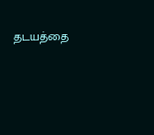தடயத்தை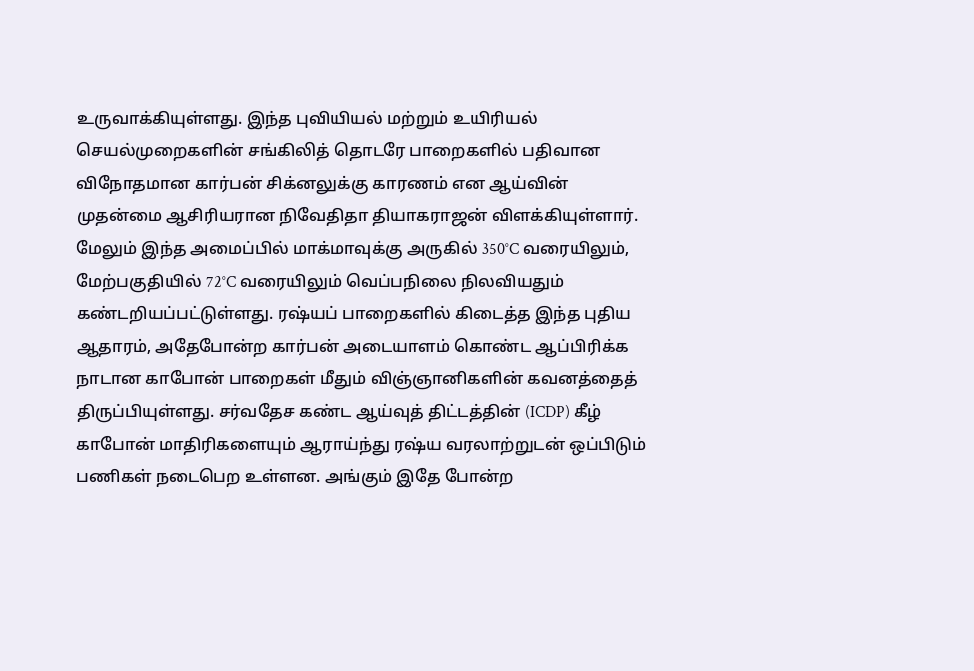உருவாக்கியுள்ளது. இந்த புவியியல் மற்றும் உயிரியல் செயல்முறைகளின் சங்கிலித் தொடரே பாறைகளில் பதிவான விநோதமான கார்பன் சிக்னலுக்கு காரணம் என ஆய்வின் முதன்மை ஆசிரியரான நிவேதிதா தியாகராஜன் விளக்கியுள்ளார். மேலும் இந்த அமைப்பில் மாக்மாவுக்கு அருகில் 350°C வரையிலும், மேற்பகுதியில் 72°C வரையிலும் வெப்பநிலை நிலவியதும் கண்டறியப்பட்டுள்ளது. ரஷ்யப் பாறைகளில் கிடைத்த இந்த புதிய ஆதாரம், அதேபோன்ற கார்பன் அடையாளம் கொண்ட ஆப்பிரிக்க நாடான காபோன் பாறைகள் மீதும் விஞ்ஞானிகளின் கவனத்தைத் திருப்பியுள்ளது. சர்வதேச கண்ட ஆய்வுத் திட்டத்தின் (ICDP) கீழ் காபோன் மாதிரிகளையும் ஆராய்ந்து ரஷ்ய வரலாற்றுடன் ஒப்பிடும் பணிகள் நடைபெற உள்ளன. அங்கும் இதே போன்ற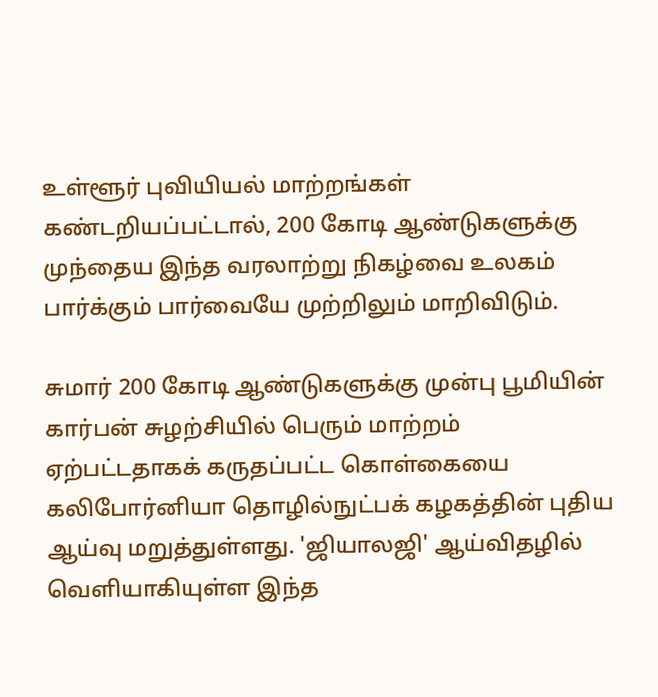உள்ளூர் புவியியல் மாற்றங்கள் கண்டறியப்பட்டால், 200 கோடி ஆண்டுகளுக்கு முந்தைய இந்த வரலாற்று நிகழ்வை உலகம் பார்க்கும் பார்வையே முற்றிலும் மாறிவிடும்.

சுமார் 200 கோடி ஆண்டுகளுக்கு முன்பு பூமியின் கார்பன் சுழற்சியில் பெரும் மாற்றம் ஏற்பட்டதாகக் கருதப்பட்ட கொள்கையை கலிபோர்னியா தொழில்நுட்பக் கழகத்தின் புதிய ஆய்வு மறுத்துள்ளது. 'ஜியாலஜி' ஆய்விதழில் வெளியாகியுள்ள இந்த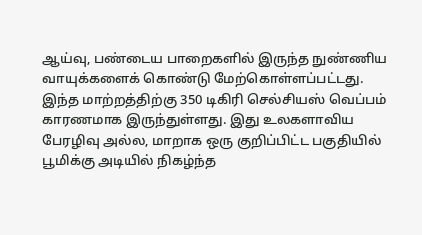ஆய்வு, பண்டைய பாறைகளில் இருந்த நுண்ணிய வாயுக்களைக் கொண்டு மேற்கொள்ளப்பட்டது.
இந்த மாற்றத்திற்கு 350 டிகிரி செல்சியஸ் வெப்பம் காரணமாக இருந்துள்ளது. இது உலகளாவிய பேரழிவு அல்ல, மாறாக ஒரு குறிப்பிட்ட பகுதியில் பூமிக்கு அடியில் நிகழ்ந்த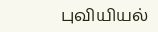புவியியல்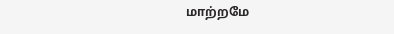மாற்றமே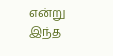என்று இந்த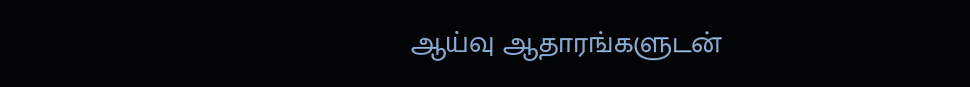ஆய்வு ஆதாரங்களுடன்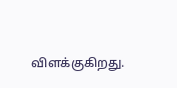விளக்குகிறது.